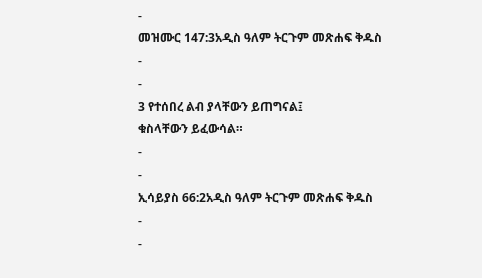-
መዝሙር 147:3አዲስ ዓለም ትርጉም መጽሐፍ ቅዱስ
-
-
3 የተሰበረ ልብ ያላቸውን ይጠግናል፤
ቁስላቸውን ይፈውሳል።
-
-
ኢሳይያስ 66:2አዲስ ዓለም ትርጉም መጽሐፍ ቅዱስ
-
-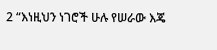2 “እነዚህን ነገሮች ሁሉ የሠራው እጄ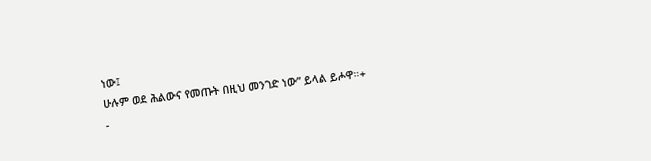ነው፤
ሁሉም ወደ ሕልውና የመጡት በዚህ መንገድ ነው” ይላል ይሖዋ።+
-